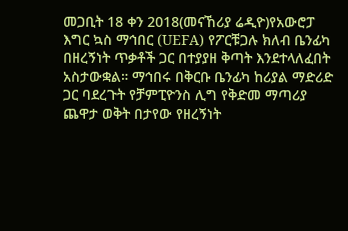መጋቢት 18 ቀን 2018(መናኸሪያ ሬዲዮ)የአውሮፓ እግር ኳስ ማኅበር (UEFA) የፖርቹጋሉ ክለብ ቤንፊካ በዘረኝነት ጥቃቶች ጋር በተያያዘ ቅጣት እንደተላለፈበት አስታውቋል። ማኅበሩ በቅርቡ ቤንፊካ ከሪያል ማድሪድ ጋር ባደረጉት የቻምፒዮንስ ሊግ የቅድመ ማጣሪያ ጨዋታ ወቅት በታየው የዘረኝነት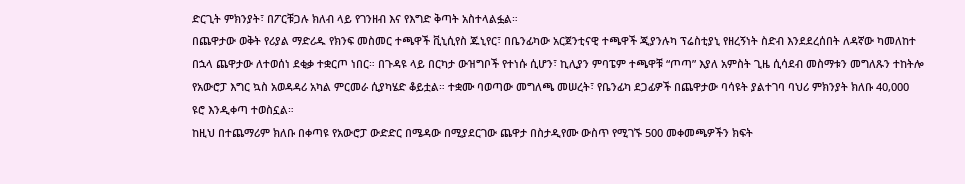ድርጊት ምክንያት፣ በፖርቹጋሉ ክለብ ላይ የገንዘብ እና የእግድ ቅጣት አስተላልፏል።
በጨዋታው ወቅት የሪያል ማድሪዱ የክንፍ መስመር ተጫዋች ቪኒሲየስ ጁኒየር፣ በቤንፊካው አርጀንቲናዊ ተጫዋች ጂያንሉካ ፕሬስቲያኒ የዘረኝነት ስድብ እንደደረሰበት ለዳኛው ካመለከተ በኋላ ጨዋታው ለተወሰነ ደቂቃ ተቋርጦ ነበር። በጉዳዩ ላይ በርካታ ውዝግቦች የተነሱ ሲሆን፣ ኪሊያን ምባፔም ተጫዋቹ “ጦጣ” እያለ አምስት ጊዜ ሲሳደብ መስማቱን መግለጹን ተከትሎ የአውሮፓ እግር ኳስ አወዳዳሪ አካል ምርመራ ሲያካሄድ ቆይቷል። ተቋሙ ባወጣው መግለጫ መሠረት፣ የቤንፊካ ደጋፊዎች በጨዋታው ባሳዩት ያልተገባ ባህሪ ምክንያት ክለቡ 40,000 ዩሮ እንዲቀጣ ተወስኗል።
ከዚህ በተጨማሪም ክለቡ በቀጣዩ የአውሮፓ ውድድር በሜዳው በሚያደርገው ጨዋታ በስታዲየሙ ውስጥ የሚገኙ 500 መቀመጫዎችን ክፍት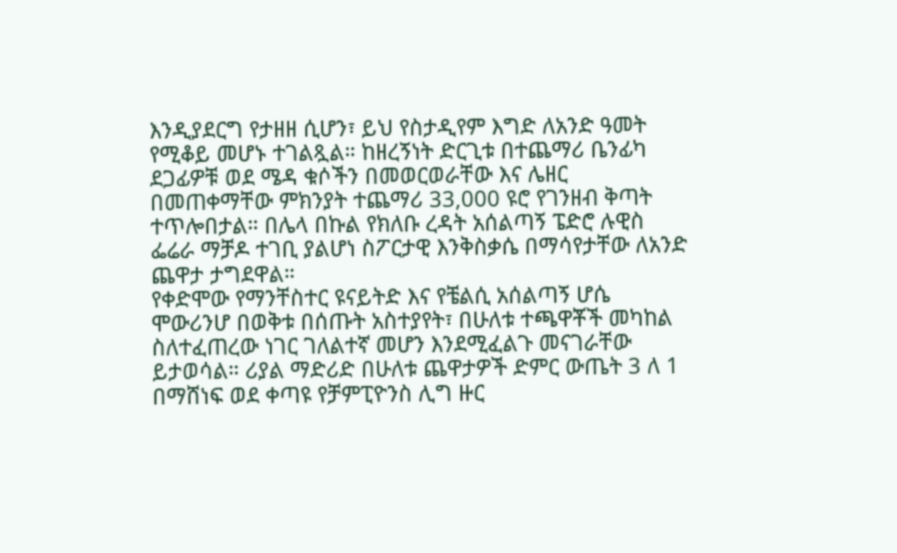እንዲያደርግ የታዘዘ ሲሆን፣ ይህ የስታዲየም እግድ ለአንድ ዓመት የሚቆይ መሆኑ ተገልጿል። ከዘረኝነት ድርጊቱ በተጨማሪ ቤንፊካ ደጋፊዎቹ ወደ ሜዳ ቁሶችን በመወርወራቸው እና ሌዘር በመጠቀማቸው ምክንያት ተጨማሪ 33,000 ዩሮ የገንዘብ ቅጣት ተጥሎበታል። በሌላ በኩል የክለቡ ረዳት አሰልጣኝ ፔድሮ ሉዊስ ፌሬራ ማቻዶ ተገቢ ያልሆነ ስፖርታዊ እንቅስቃሴ በማሳየታቸው ለአንድ ጨዋታ ታግደዋል።
የቀድሞው የማንቸስተር ዩናይትድ እና የቼልሲ አሰልጣኝ ሆሴ ሞውሪንሆ በወቅቱ በሰጡት አስተያየት፣ በሁለቱ ተጫዋቾች መካከል ስለተፈጠረው ነገር ገለልተኛ መሆን እንደሚፈልጉ መናገራቸው ይታወሳል። ሪያል ማድሪድ በሁለቱ ጨዋታዎች ድምር ውጤት 3 ለ 1 በማሸነፍ ወደ ቀጣዩ የቻምፒዮንስ ሊግ ዙር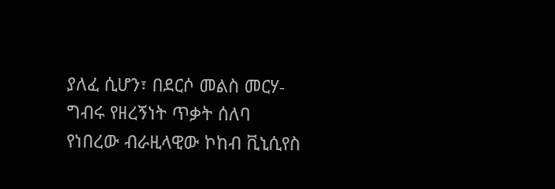ያለፈ ሲሆን፣ በደርሶ መልስ መርሃ-ግብሩ የዘረኝነት ጥቃት ሰለባ የነበረው ብራዚላዊው ኮከብ ቪኒሲየስ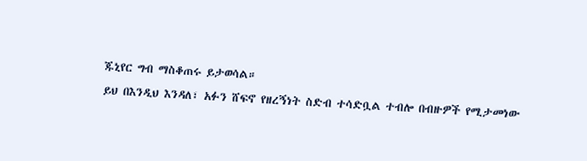ጁኒየር ግብ ማስቆጠሩ ይታወሳል።
ይህ በእንዲህ እንዳለ፣ አፉን ሸፍኖ የዘረኝነት ስድብ ተሳድቧል ተብሎ በብዙዎች የሚታመነው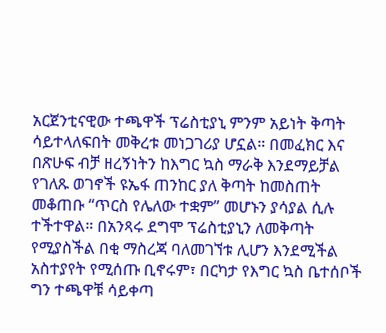አርጀንቲናዊው ተጫዋች ፕሬስቲያኒ ምንም አይነት ቅጣት ሳይተላለፍበት መቅረቱ መነጋገሪያ ሆኗል። በመፈክር እና በጽሁፍ ብቻ ዘረኝነትን ከእግር ኳስ ማራቅ እንደማይቻል የገለጹ ወገኖች ዩኤፋ ጠንከር ያለ ቅጣት ከመስጠት መቆጠቡ “ጥርስ የሌለው ተቋም” መሆኑን ያሳያል ሲሉ ተችተዋል። በአንጻሩ ደግሞ ፕሬስቲያኒን ለመቅጣት የሚያስችል በቂ ማስረጃ ባለመገኘቱ ሊሆን እንደሚችል አስተያየት የሚሰጡ ቢኖሩም፣ በርካታ የእግር ኳስ ቤተሰቦች ግን ተጫዋቹ ሳይቀጣ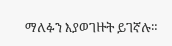ማለፉን እያወገዙት ይገኛሉ።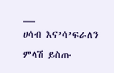__
ሀሳብ እና’ሳ’ፍራለን
ምላሽ ይስጡ